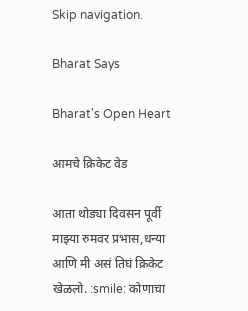Skip navigation.

Bharat Says

Bharat's Open Heart

आमचे क्रिकेट वेड

आता थोड्या दिवसन पूर्वी माझ्या रुमवर प्रभास,धन्या आणि मी असं तिघं क्रिकेट खेळलो. :smile: कोणाचा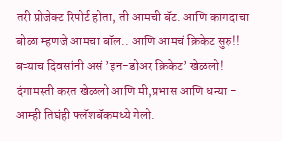तरी प्रोजेक्ट रिपोर्ट होता, ती आमची बॅट. आणि कागदाचा बोळा म्हणजे आमचा बॉल.. आणि आमचं क्रिकेट सुरु!! बऱ्याच दिवसांनी असं ’इन-डोअर क्रिकेट’ खेळलो! दंगामस्ती करत खेळलो आणि मी,प्रभास आणि धन्या - आम्ही तिघंही फ्लॅशबॅकमध्ये गेलो.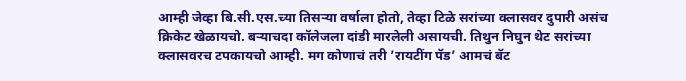आम्ही जेव्हा बि.सी.एस.च्या तिसऱ्या वर्षाला होतो, तेव्हा टिळे सरांच्या क्लासवर दुपारी असंच क्रिकेट खेळायचो. बऱ्याचदा कॉलेजला दांडी मारलेली असायची. तिथुन निघुन थेट सरांच्या क्लासवरच टपकायचो आम्ही. मग कोणाचं तरी ’रायटींग पॅड’ आमचं बॅट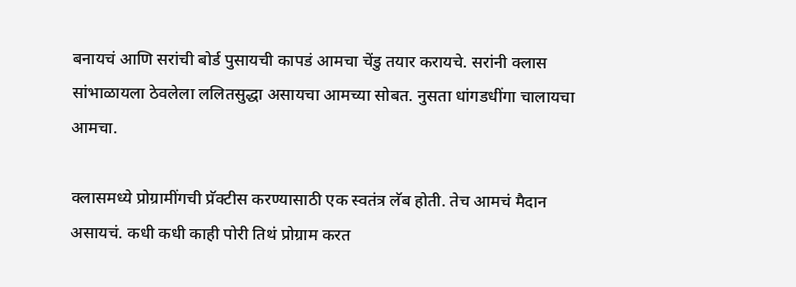बनायचं आणि सरांची बोर्ड पुसायची कापडं आमचा चेंडु तयार करायचे. सरांनी क्लास सांभाळायला ठेवलेला ललितसुद्धा असायचा आमच्या सोबत. नुसता धांगडधींगा चालायचा आमचा.

क्लासमध्ये प्रोग्रामींगची प्रॅक्टीस करण्यासाठी एक स्वतंत्र लॅब होती. तेच आमचं मैदान असायचं. कधी कधी काही पोरी तिथं प्रोग्राम करत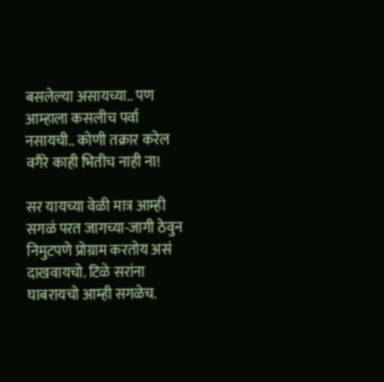बसलेल्या असायच्या.. पण आम्हाला कसलीच पर्वा नसायची.. कोणी तक्रार करेल वगैरे काही भितीच नाही ना!

सर यायच्या वेळी मात्र आम्ही सगळं परत जागच्या-जागी ठेवुन निमुटपणे प्रोग्राम करतोय असं दाखवायचो. टिळे सरांना घाबरायचो आम्ही सगळेच.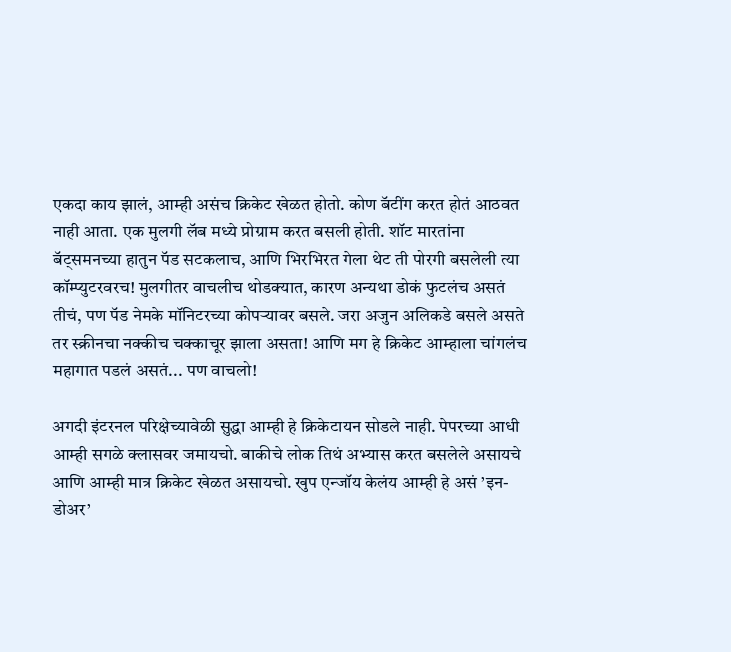एकदा काय झालं, आम्ही असंच क्रिकेट खेळत होतो. कोण बॅटींग करत होतं आठवत नाही आता. एक मुलगी लॅब मध्ये प्रोग्राम करत बसली होती. शॉट मारतांना बॅट्समनच्या हातुन पॅड सटकलाच, आणि भिरभिरत गेला थेट ती पोरगी बसलेली त्या कॉम्प्युटरवरच! मुलगीतर वाचलीच थोडक्यात, कारण अन्यथा डोकं फुटलंच असतं तीचं, पण पॅड नेमके मॉनिटरच्या कोपऱ्यावर बसले. जरा अजुन अलिकडे बसले असते तर स्क्रीनचा नक्कीच चक्काचूर झाला असता! आणि मग हे क्रिकेट आम्हाला चांगलंच महागात पडलं असतं... पण वाचलो!

अगदी इंटरनल परिक्षेच्यावेळी सुद्धा आम्ही हे क्रिकेटायन सोडले नाही. पेपरच्या आधी आम्ही सगळे क्लासवर जमायचो. बाकीचे लोक तिथं अभ्यास करत बसलेले असायचे आणि आम्ही मात्र क्रिकेट खेळत असायचो. खुप एन्जॉय केलंय आम्ही हे असं ’इन-डोअर’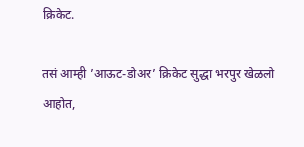क्रिकेट.

तसं आम्ही ’आऊट-डोअर’ क्रिकेट सुद्धा भरपुर खेळलो आहोत,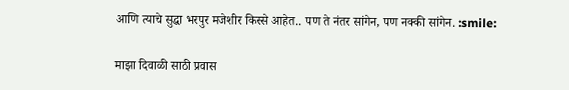आणि त्याचे सुद्धा भरपुर मजेशीर किस्से आहेत.. पण ते नंतर सांगेन, पण नक्की सांगेन. :smile:

माझा दिवाळी साठी प्रवास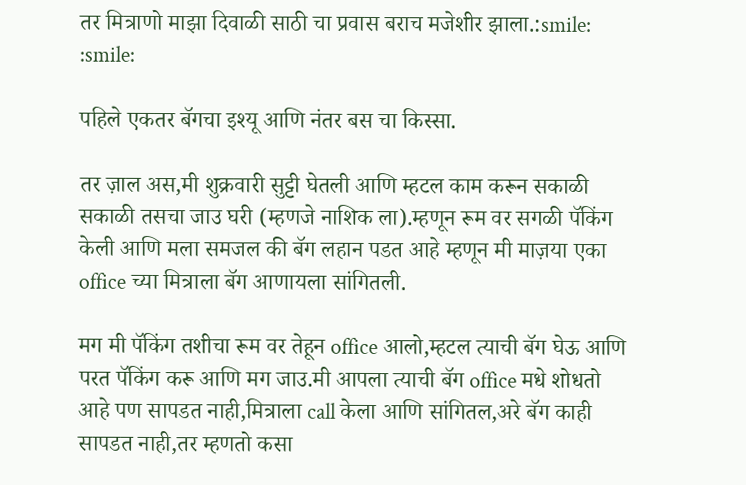तर मित्राणो माझा दिवाळी साठी चा प्रवास बराच मजेशीर झाला.:smile: :smile:

पहिले एकतर बॅगचा इश्यू आणि नंतर बस चा किस्सा.

तर ज़ाल अस,मी शुक्रवारी सुट्टी घेतली आणि म्हटल काम करून सकाळी सकाळी तसचा जाउ घरी (म्हणजे नाशिक ला).म्हणून रूम वर सगळी पॅकिंग केली आणि मला समजल की बॅग लहान पडत आहे म्हणून मी माज़या एका office च्या मित्राला बॅग आणायला सांगितली.

मग मी पॅकिंग तशीचा रूम वर तेहून office आलो,म्हटल त्याची बॅग घेऊ आणि परत पॅकिंग करू आणि मग जाउ.मी आपला त्याची बॅग office मधे शोधतो आहे पण सापडत नाही,मित्राला call केला आणि सांगितल,अरे बॅग काही सापडत नाही,तर म्हणतो कसा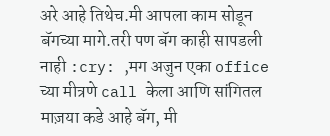अरे आहे तिथेच.मी आपला काम सोडून बॅगच्या मागे.तरी पण बॅग काही सापडली नाही :cry: ,मग अजुन एका office च्या मीत्रणे call केला आणि सांगितल माज़या कडे आहे बॅग, मी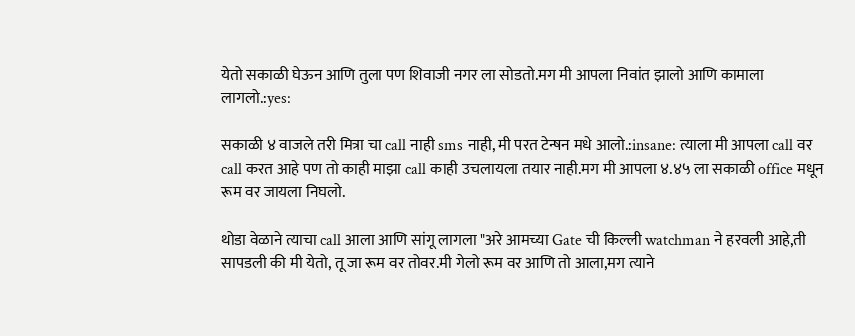येतो सकाळी घेऊन आणि तुला पण शिवाजी नगर ला सोडतो.मग मी आपला निवांत झालो आणि कामाला लागलो.:yes:

सकाळी ४ वाजले तरी मित्रा चा call नाही sms नाही, मी परत टेन्षन मधे आलो.:insane: त्याला मी आपला call वर call करत आहे पण तो काही माझा call काही उचलायला तयार नाही.मग मी आपला ४.४५ ला सकाळी office मधून रूम वर जायला निघलो.

थोडा वेळाने त्याचा call आला आणि सांगू लागला "अरे आमच्या Gate ची किल्ली watchman ने हरवली आहे,ती सापडली की मी येतो, तू जा रूम वर तोवर.मी गेलो रूम वर आणि तो आला,मग त्याने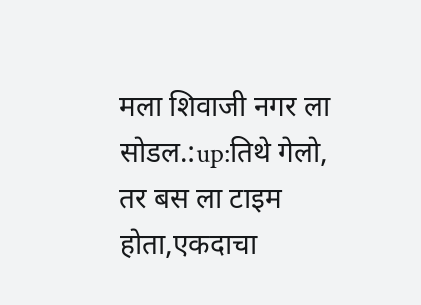मला शिवाजी नगर ला सोडल.:up:तिथे गेलो, तर बस ला टाइम होता,एकदाचा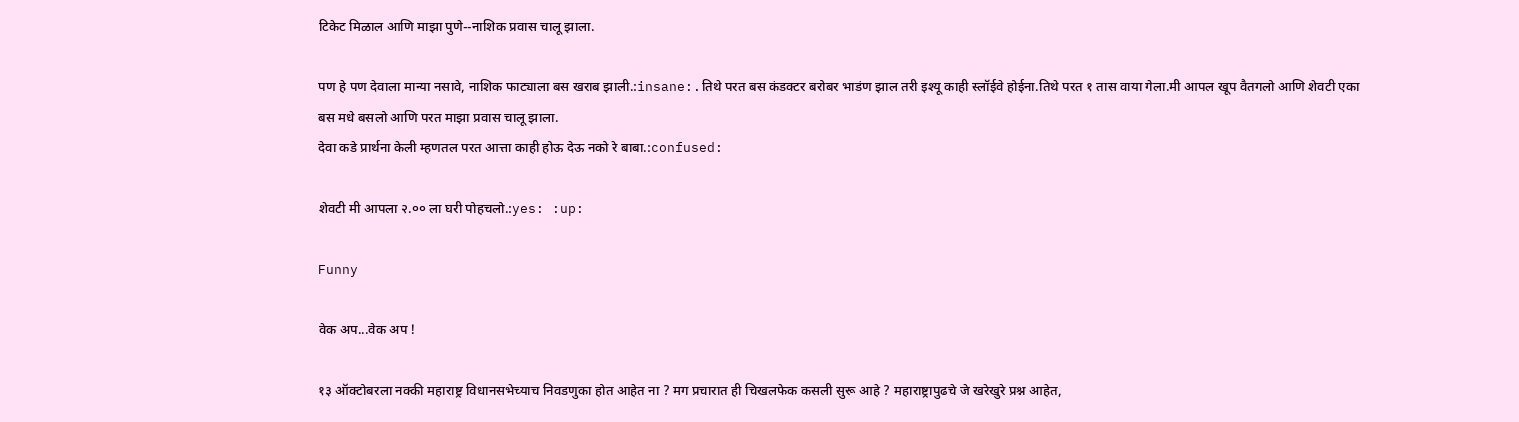टिकेट मिळाल आणि माझा पुणे--नाशिक प्रवास चालू झाला.

पण हे पण देवाला मान्या नसावे, नाशिक फाट्याला बस खराब झाली.:insane:.तिथे परत बस कंडक्टर बरोबर भाडंण झाल तरी इश्यू काही स्लॉईवे होईना.तिथे परत १ तास वाया गेला.मी आपल खूप वैतगलो आणि शेवटी एका बस मधे बसलो आणि परत माझा प्रवास चालू झाला.
देवा कडे प्रार्थना केली म्हणतल परत आत्ता काही होऊ देऊ नको रे बाबा.:confused:

शेवटी मी आपला २.०० ला घरी पोहचलो.:yes: :up:

Funny

वेक अप...वेक अप !

१३ ऑक्टोबरला नक्की महाराष्ट्र विधानसभेच्याच निवडणुका होत आहेत ना ? मग प्रचारात ही चिखलफेक कसली सुरू आहे ? महाराष्ट्रापुढचे जे खरेखुरे प्रश्न आहेत,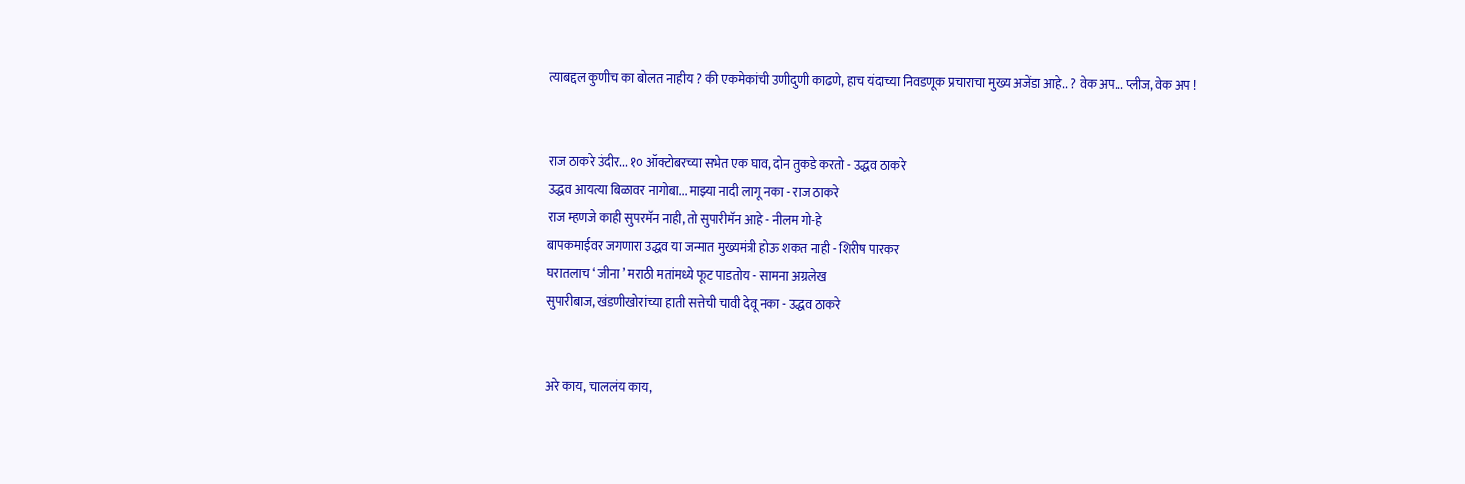त्याबद्दल कुणीच का बोलत नाहीय ? की एकमेकांची उणीदुणी काढणे, हाच यंदाच्या निवडणूक प्रचाराचा मुख्य अजेंडा आहे.. ? वेक अप... प्लीज, वेक अप !


राज ठाकरे उंदीर... १० ऑक्टोबरच्या सभेत एक घाव, दोन तुकडे करतो - उद्धव ठाकरे
उद्धव आयत्या बिळावर नागोबा... माझ्या नादी लागू नका - राज ठाकरे
राज म्हणजे काही सुपरमॅन नाही, तो सुपारीमॅन आहे - नीलम गो-हे
बापकमाईवर जगणारा उद्धव या जन्मात मुख्यमंत्री होऊ शकत नाही - शिरीष पारकर
घरातलाच ‘ जीना ’ मराठी मतांमध्ये फूट पाडतोय - सामना अग्रलेख
सुपारीबाज, खंडणीखोरांच्या हाती सत्तेची चावी देवू नका - उद्धव ठाकरे


अरे काय, चाललंय काय,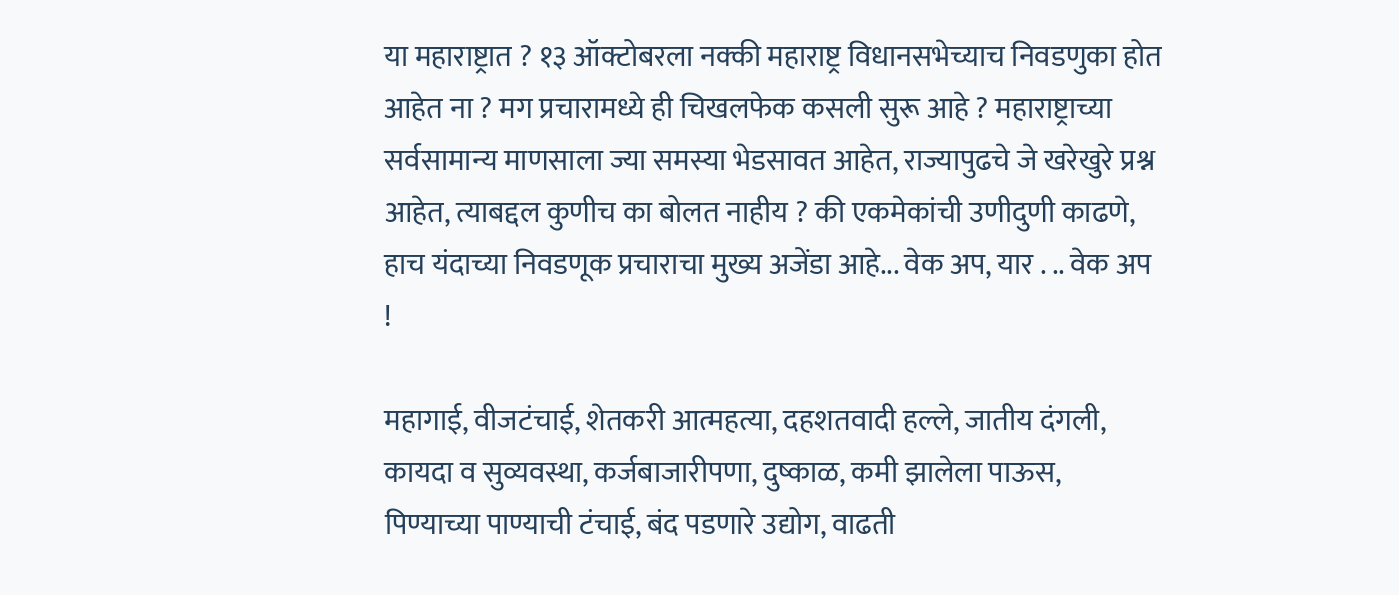या महाराष्ट्रात ? १३ ऑक्टोबरला नक्की महाराष्ट्र विधानसभेच्याच निवडणुका होत आहेत ना ? मग प्रचारामध्ये ही चिखलफेक कसली सुरू आहे ? महाराष्ट्राच्या सर्वसामान्य माणसाला ज्या समस्या भेडसावत आहेत, राज्यापुढचे जे खरेखुरे प्रश्न आहेत, त्याबद्दल कुणीच का बोलत नाहीय ? की एकमेकांची उणीदुणी काढणे, हाच यंदाच्या निवडणूक प्रचाराचा मुख्य अजेंडा आहे... वेक अप, यार . .. वेक अप !

महागाई, वीजटंचाई, शेतकरी आत्महत्या, दहशतवादी हल्ले, जातीय दंगली, कायदा व सुव्यवस्था, कर्जबाजारीपणा, दुष्काळ, कमी झालेला पाऊस, पिण्याच्या पाण्याची टंचाई, बंद पडणारे उद्योग, वाढती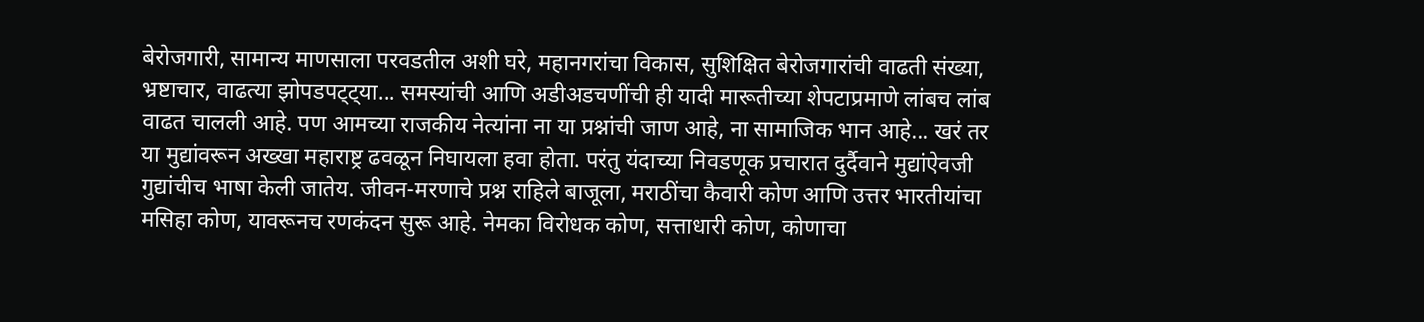बेरोजगारी, सामान्य माणसाला परवडतील अशी घरे, महानगरांचा विकास, सुशिक्षित बेरोजगारांची वाढती संख्या, भ्रष्टाचार, वाढत्या झोपडपट्ट्या... समस्यांची आणि अडीअडचणींची ही यादी मारूतीच्या शेपटाप्रमाणे लांबच लांब वाढत चालली आहे. पण आमच्या राजकीय नेत्यांना ना या प्रश्नांची जाण आहे, ना सामाजिक भान आहे... खरं तर या मुद्यांवरून अख्खा महाराष्ट्र ढवळून निघायला हवा होता. परंतु यंदाच्या निवडणूक प्रचारात दुर्दैवाने मुद्यांऐवजी गुद्यांचीच भाषा केली जातेय. जीवन-मरणाचे प्रश्न राहिले बाजूला, मराठींचा कैवारी कोण आणि उत्तर भारतीयांचा मसिहा कोण, यावरूनच रणकंदन सुरू आहे. नेमका विरोधक कोण, सत्ताधारी कोण, कोणाचा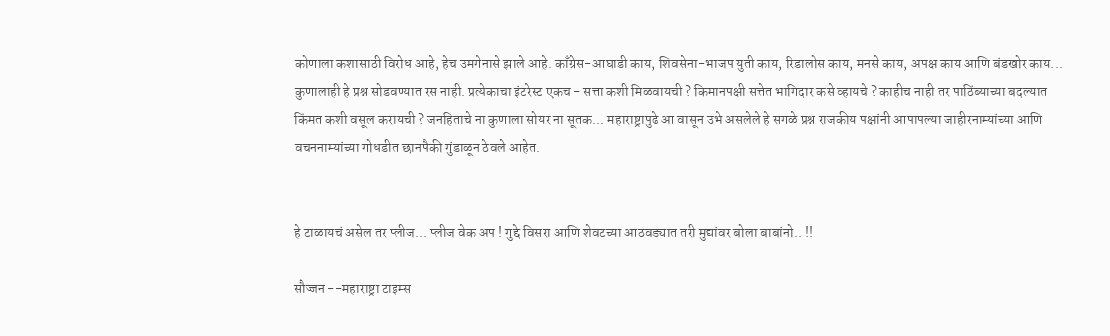कोणाला कशासाठी विरोध आहे, हेच उमगेनासे झाले आहे. काँग्रेस-आघाडी काय, शिवसेना-भाजप युती काय, रिडालोस काय, मनसे काय, अपक्ष काय आणि बंडखोर काय... कुणालाही हे प्रश्न सोडवण्यात रस नाही. प्रत्येकाचा इंटरेस्ट एकच - सत्ता कशी मिळवायची ? किमानपक्षी सत्तेत भागिदार कसे व्हायचे ? काहीच नाही तर पाठिंब्याच्या बदल्यात किंमत कशी वसूल करायची ? जनहिताचे ना कुणाला सोयर ना सूतक... महाराष्ट्रापुढे आ वासून उभे असलेले हे सगळे प्रश्न राजकीय पक्षांनी आपापल्या जाहीरनाम्यांच्या आणि वचननाम्यांच्या गोधडीत छानपैकी गुंडाळून ठेवले आहेत.


हे टाळायचं असेल तर प्लीज... प्लीज वेक अप ! गुद्दे विसरा आणि शेवटच्या आठवड्यात तरी मुद्यांवर बोला बाबांनो.. !!

सौज्जन --महाराष्ट्रा टाइम्स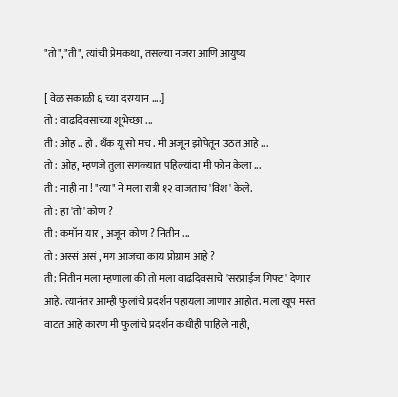"तो","ती", त्यांची प्रेमकथा, तसल्या नजरा आणि आयुष्य

[ वेळ सकाळी ६ च्या दरम्यान ....]
तो : वाढदिवसाच्या शूभेच्छा ...
ती : ओह .. हो . थँक यू सो मच . मी अजून झोपेतून उठत आहे ...
तो : ओह, म्हणजे तुला सगळ्यात पहिल्यांदा मी फोन केला ...
ती : नाही ना ! "त्या" ने मला रात्री १२ वाजताच 'विश' केले.
तो : हा 'तो' कोण ?
ती : कमॉन यार , अजून कोण ? नितीन ...
तो : अस्सं असं , मग आजचा काय प्रोग्राम आहे ?
ती: नितीन मला म्हणाला की तो मला वाढदिवसाचे 'सरप्राईज गिफ्ट' देणार आहे. त्यानंतर आम्ही फुलांचे प्रदर्शन पहायला जाणार आहोत. मला खूप मस्त वाटत आहे कारण मी फुलांचे प्रदर्शन कधीही पाहिले नाही,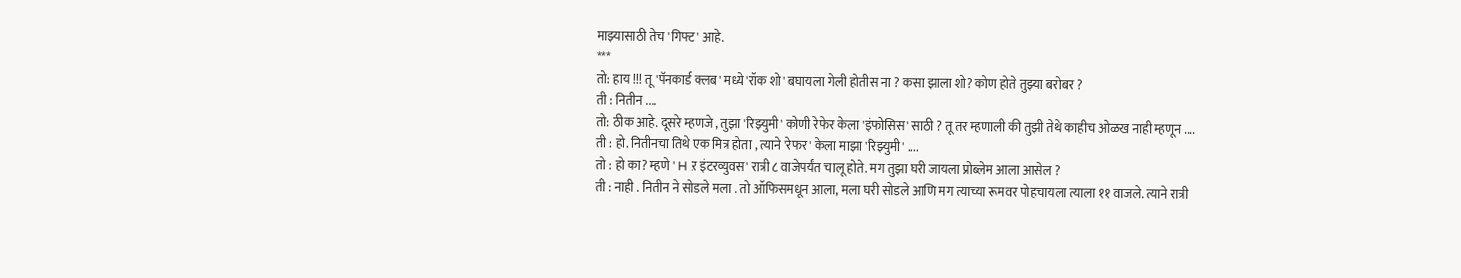माझ्यासाठी तेच 'गिफ्ट' आहे.
***
तो: हाय !!! तू 'पॅनकार्ड क्लब' मध्ये 'रॉक शो' बघायला गेली होतीस ना ? कसा झाला शो? कोण होते तुझ्या बरोबर ?
ती : नितीन ....
तो: ठीक आहे. दूसरे म्हणजे , तुझा 'रिझ्युमी' कोणी रेफेर केला 'इंफोसिस' साठी ? तू तर म्हणाली की तुझी तेथे काहीच ओळख नाही म्हणून ....
ती : हो. नितीनचा तिथे एक मित्र होता , त्याने 'रेफर' केला माझा 'रिझ्युमी' ....
तो : हो का? म्हणे ' H ऱ इंटरव्युवस' रात्री ८ वाजेपर्यंत चालू होते. मग तुझा घरी जायला प्रोब्लेम आला आसेल ?
ती : नाही . नितीन ने सोडले मला . तो ऑफिसमधून आला, मला घरी सोडले आणि मग त्याच्या रूमवर पोहचायला त्याला ११ वाजले. त्याने रात्री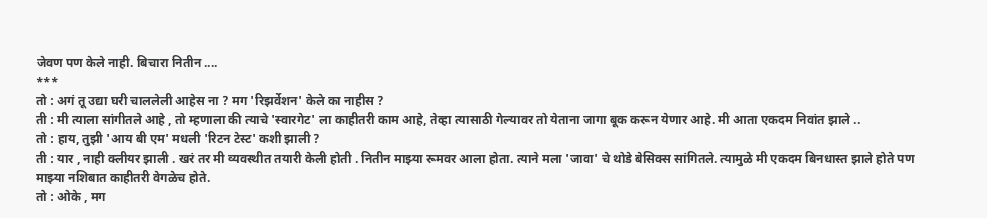जेवण पण केले नाही. बिचारा नितीन ....
***
तो : अगं तू उद्या घरी चाललेली आहेस ना ? मग 'रिझर्वेशन' केले का नाहीस ?
ती : मी त्याला सांगीतले आहे , तो म्हणाला की त्याचे 'स्वारगेट' ला काहीतरी काम आहे, तेव्हा त्यासाठी गेल्यावर तो येताना जागा बूक करून येणार आहे. मी आता एकदम निवांत झाले ..
तो : हाय, तुझी 'आय बी एम' मधली 'रिटन टेस्ट' कशी झाली ?
ती : यार , नाही क्लीयर झाली . खरं तर मी व्यवस्थीत तयारी केली होती . नितीन माझ्या रूमवर आला होता. त्याने मला 'जावा' चे थोडे बेसिक्स सांगितले. त्यामुळे मी एकदम बिनधास्त झाले होते पण माझ्या नशिबात काहीतरी वेगळेच होते.
तो : ओके , मग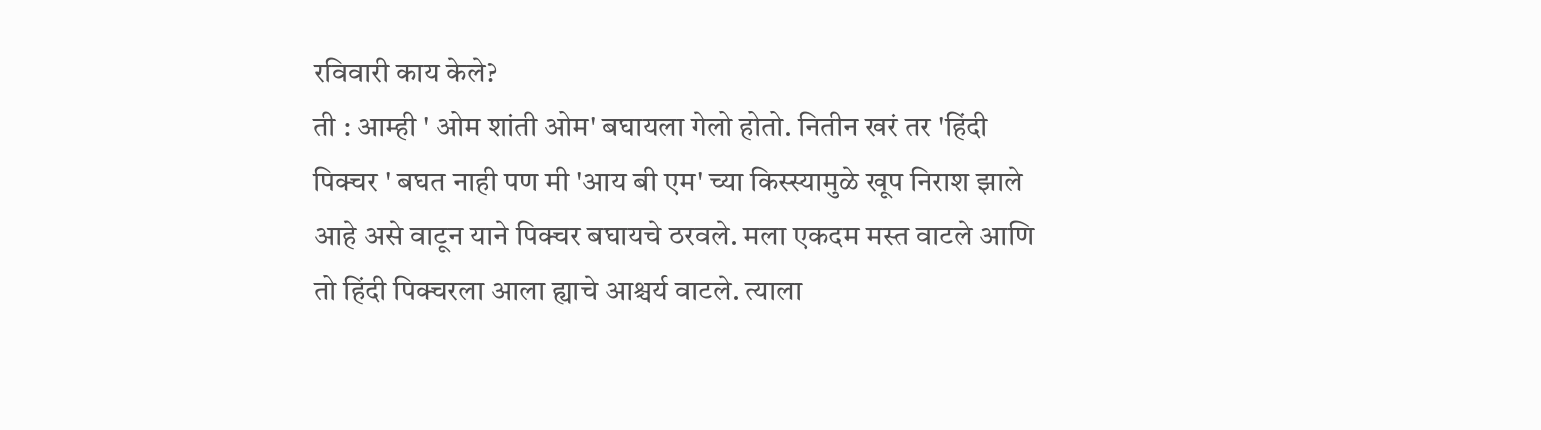रविवारी काय केले?
ती : आम्ही ' ओम शांती ओम' बघायला गेलो होतो. नितीन खरं तर 'हिंदी पिक्चर ' बघत नाही पण मी 'आय बी एम' च्या किस्स्यामुळे खूप निराश झाले आहे असे वाटून याने पिक्चर बघायचे ठरवले. मला एकदम मस्त वाटले आणि तो हिंदी पिक्चरला आला ह्याचे आश्चर्य वाटले. त्याला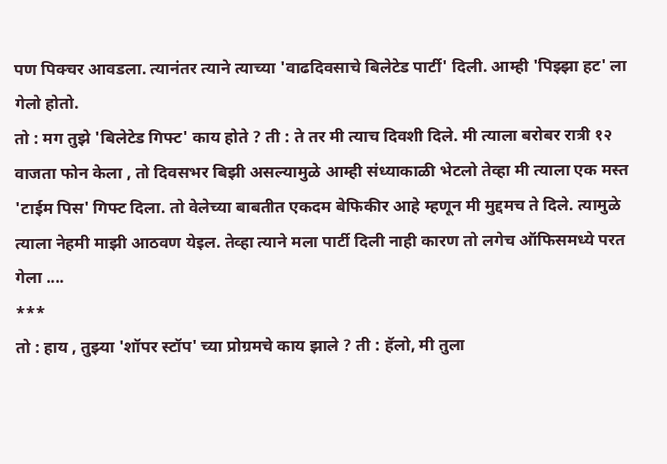पण पिक्चर आवडला. त्यानंतर त्याने त्याच्या 'वाढदिवसाचे बिलेटेड पार्टी' दिली. आम्ही 'पिझ्झा हट' ला गेलो होतो.
तो : मग तुझे 'बिलेटेड गिफ्ट' काय होते ? ती : ते तर मी त्याच दिवशी दिले. मी त्याला बरोबर रात्री १२ वाजता फोन केला , तो दिवसभर बिझी असल्यामुळे आम्ही संध्याकाळी भेटलो तेव्हा मी त्याला एक मस्त 'टाईम पिस' गिफ्ट दिला. तो वेलेच्या बाबतीत एकदम बेफिकीर आहे म्हणून मी मुद्दमच ते दिले. त्यामुळे त्याला नेहमी माझी आठवण येइल. तेव्हा त्याने मला पार्टी दिली नाही कारण तो लगेच ऑफिसमध्ये परत गेला ....
***
तो : हाय , तुझ्या 'शॉपर स्टॉप' च्या प्रोग्रमचे काय झाले ? ती : हॅलो, मी तुला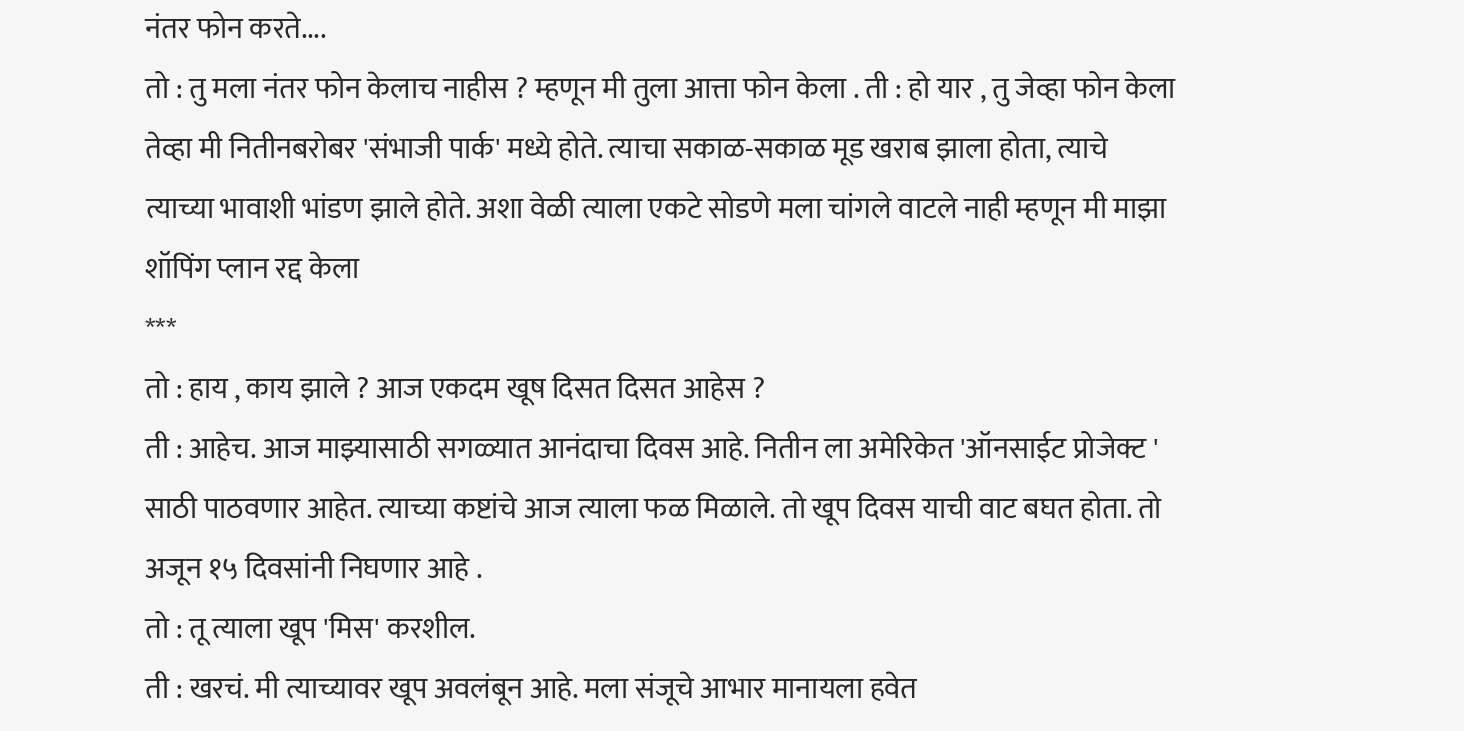नंतर फोन करते....
तो : तु मला नंतर फोन केलाच नाहीस ? म्हणून मी तुला आत्ता फोन केला . ती : हो यार , तु जेव्हा फोन केला तेव्हा मी नितीनबरोबर 'संभाजी पार्क' मध्ये होते. त्याचा सकाळ-सकाळ मूड खराब झाला होता, त्याचे त्याच्या भावाशी भांडण झाले होते. अशा वेळी त्याला एकटे सोडणे मला चांगले वाटले नाही म्हणून मी माझा शॉपिंग प्लान रद्द केला
***
तो : हाय , काय झाले ? आज एकदम खूष दिसत दिसत आहेस ?
ती : आहेच. आज माझ्यासाठी सगळ्यात आनंदाचा दिवस आहे. नितीन ला अमेरिकेत 'ऑनसाईट प्रोजेक्ट ' साठी पाठवणार आहेत. त्याच्या कष्टांचे आज त्याला फळ मिळाले. तो खूप दिवस याची वाट बघत होता. तो अजून १५ दिवसांनी निघणार आहे .
तो : तू त्याला खूप 'मिस' करशील.
ती : खरचं. मी त्याच्यावर खूप अवलंबून आहे. मला संजूचे आभार मानायला हवेत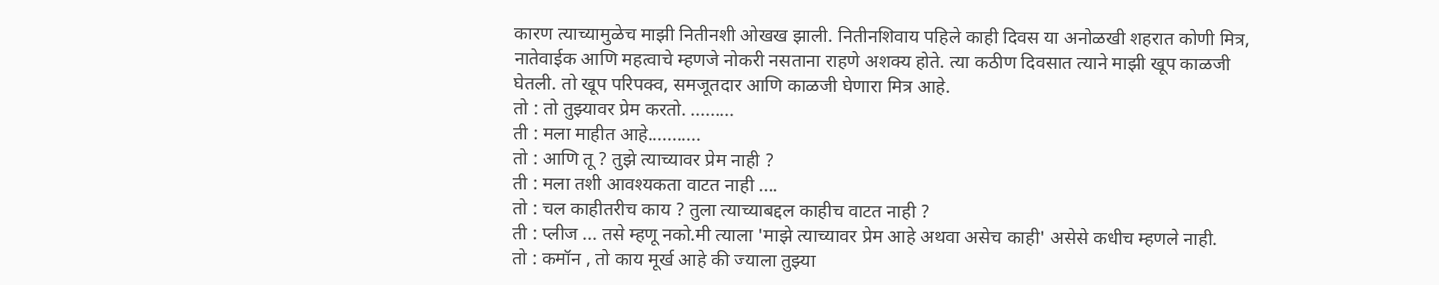कारण त्याच्यामुळेच माझी नितीनशी ओखख झाली. नितीनशिवाय पहिले काही दिवस या अनोळखी शहरात कोणी मित्र, नातेवाईक आणि महत्वाचे म्हणजे नोकरी नसताना राहणे अशक्य होते. त्या कठीण दिवसात त्याने माझी खूप काळजी घेतली. तो खूप परिपक्व, समजूतदार आणि काळजी घेणारा मित्र आहे.
तो : तो तुझ्यावर प्रेम करतो. .........
ती : मला माहीत आहे...........
तो : आणि तू ? तुझे त्याच्यावर प्रेम नाही ?
ती : मला तशी आवश्यकता वाटत नाही ....
तो : चल काहीतरीच काय ? तुला त्याच्याबद्दल काहीच वाटत नाही ?
ती : प्लीज ... तसे म्हणू नको.मी त्याला 'माझे त्याच्यावर प्रेम आहे अथवा असेच काही' असेसे कधीच म्हणले नाही.
तो : कमॉन , तो काय मूर्ख आहे की ज्याला तुझ्या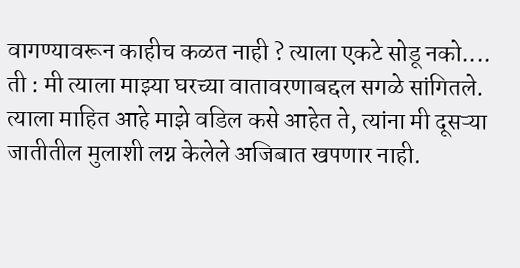वागण्यावरून काहीच कळत नाही ? त्याला एकटे सोडू नको....
ती : मी त्याला माझ्या घरच्या वातावरणाबद्दल सगळे सांगितले. त्याला माहित आहे माझे वडिल कसे आहेत ते, त्यांना मी दूसऱ्या जातीतील मुलाशी लग्न केलेले अजिबात खपणार नाही.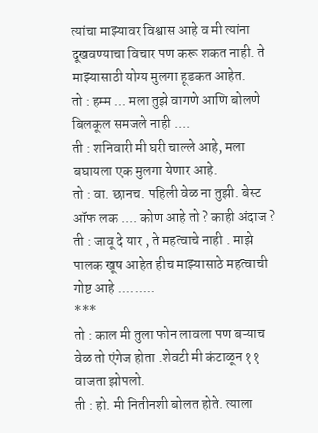त्यांचा माझ्यावर विश्वास आहे व मी त्यांना दूखवण्याचा विचार पण करू शकत नाही. ते माझ्यासाठी योग्य मुलगा हूडकत आहेत.
तो : हम्म ... मला तुझे वागणे आणि बोलणे बिलकूल समजले नाही ....
ती : शनिवारी मी घरी चाल्ले आहे, मला बघायला एक मुलगा येणार आहे.
तो : वा. छानच. पहिली वेळ ना तुझी. बेस्ट ऑफ लक .... कोण आहे तो ? काही अंदाज ?
ती : जावू दे यार , ते महत्वाचे नाही . माझे पालक खूष आहेत हीच माझ्यासाठे महत्वाची गोष्ट आहे .........
***
तो : काल मी तुला फोन लावला पण बऱ्याच वेळ तो एंगेज होता .शेवटी मी कंटाळून ११ वाजता झोपलो.
ती : हो. मी नितीनशी बोलत होते. त्याला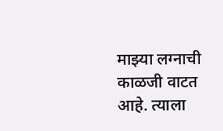माझ्या लग्नाची काळजी वाटत आहे. त्याला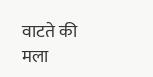वाटते की मला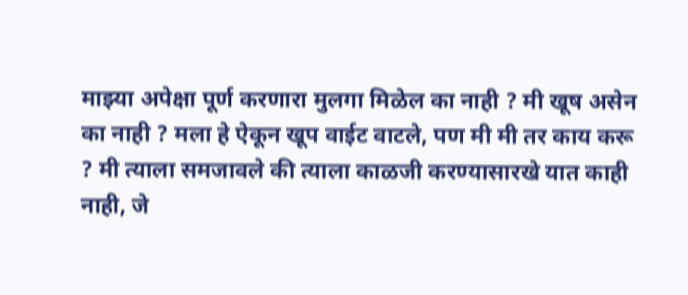माझ्या अपेक्षा पूर्ण करणारा मुलगा मिळेल का नाही ? मी खूष असेन का नाही ? मला हे ऐकून खूप वाईट वाटले, पण मी मी तर काय करू ? मी त्याला समजावले की त्याला काळजी करण्यासारखे यात काही नाही, जे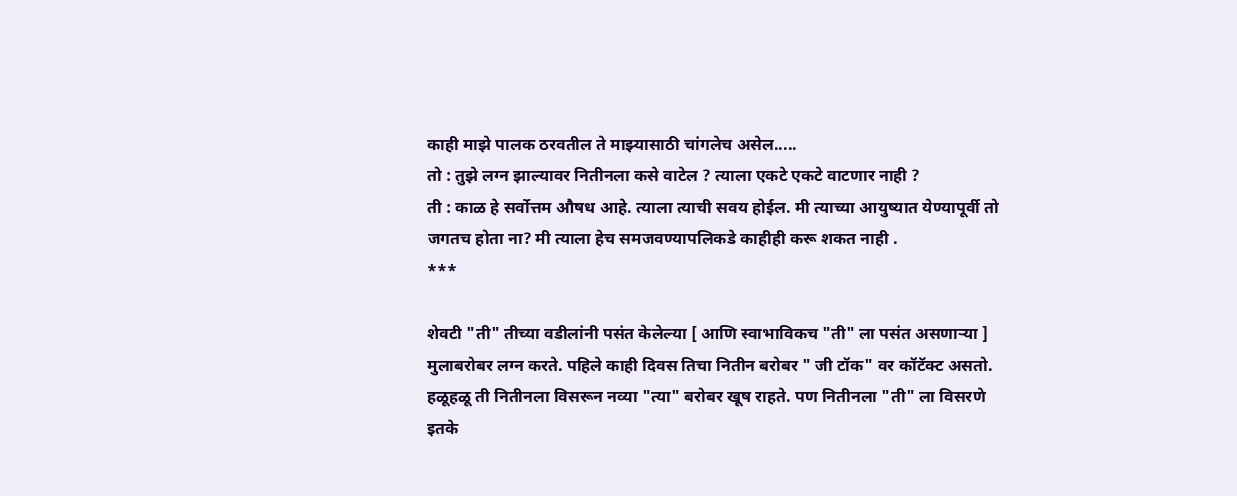काही माझे पालक ठरवतील ते माझ्यासाठी चांगलेच असेल.....
तो : तुझे लग्न झाल्यावर नितीनला कसे वाटेल ? त्याला एकटे एकटे वाटणार नाही ?
ती : काळ हे सर्वोत्तम औषध आहे. त्याला त्याची सवय होईल. मी त्याच्या आयुष्यात येण्यापूर्वी तो जगतच होता ना? मी त्याला हेच समजवण्यापलिकडे काहीही करू शकत नाही .
***

शेवटी "ती" तीच्या वडीलांनी पसंत केलेल्या [ आणि स्वाभाविकच "ती" ला पसंत असणाऱ्या ] मुलाबरोबर लग्न करते. पहिले काही दिवस तिचा नितीन बरोबर " जी टॉक" वर कॉटॅक्ट असतो. हळूहळू ती नितीनला विसरून नव्या "त्या" बरोबर खूष राहते. पण नितीनला "ती" ला विसरणे इतके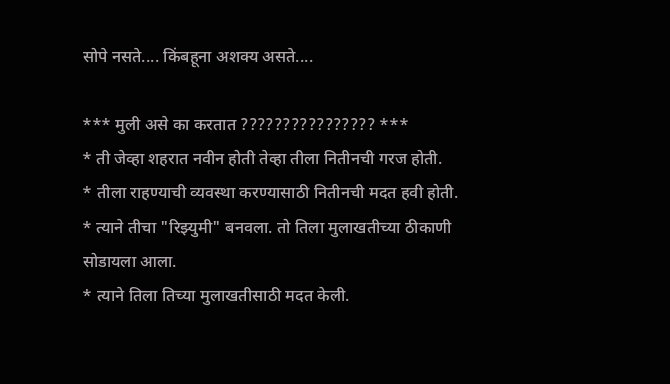सोपे नसते.... किंबहूना अशक्य असते....

*** मुली असे का करतात ???????????????? ***
* ती जेव्हा शहरात नवीन होती तेव्हा तीला नितीनची गरज होती.
* तीला राहण्याची व्यवस्था करण्यासाठी नितीनची मदत हवी होती.
* त्याने तीचा "रिझ्युमी" बनवला. तो तिला मुलाखतीच्या ठीकाणी सोडायला आला.
* त्याने तिला तिच्या मुलाखतीसाठी मदत केली.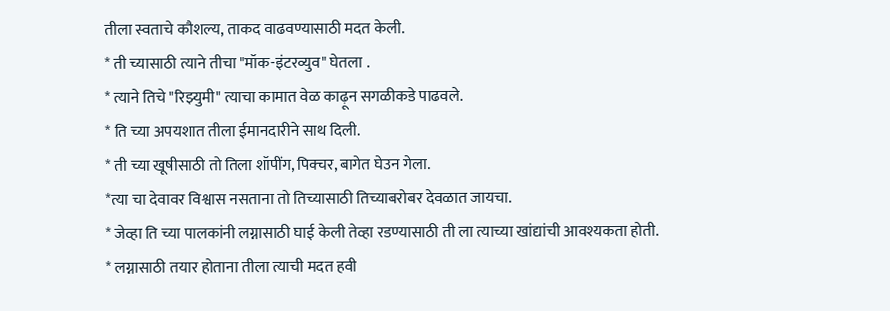तीला स्वताचे कौशल्य, ताकद वाढवण्यासाठी मदत केली.
* ती च्यासाठी त्याने तीचा "मॉक-इंटरव्युव" घेतला .
* त्याने तिचे "रिझ्युमी" त्याचा कामात वेळ काढ़ून सगळीकडे पाढवले.
* ति च्या अपयशात तीला ईमानदारीने साथ दिली.
* ती च्या खूषीसाठी तो तिला शॉपींग, पिक्चर, बागेत घेउन गेला.
*त्या चा देवावर विश्वास नसताना तो तिच्यासाठी तिच्याबरोबर देवळात जायचा.
* जेव्हा ति च्या पालकांनी लग्नासाठी घाई केली तेव्हा रडण्यासाठी ती ला त्याच्या खांद्यांची आवश्यकता होती.
* लग्नासाठी तयार होताना तीला त्याची मदत हवी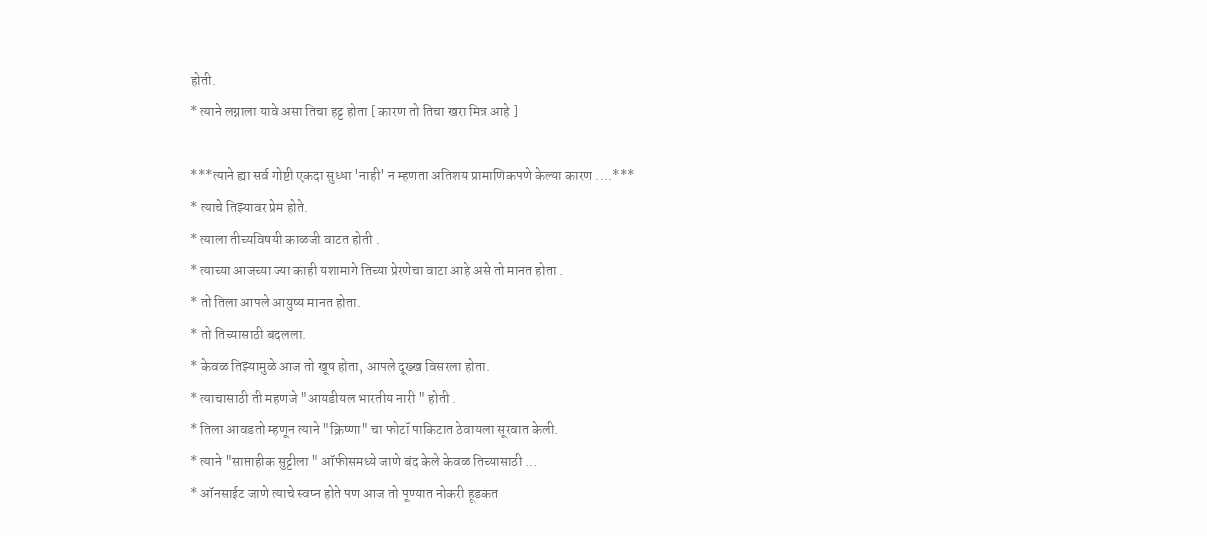होती.
* त्याने लग्नाला यावे असा तिचा हट्ट होता [ कारण तो तिचा खरा मित्र आहे ]

***त्याने ह्या सर्व गोष्टी एकदा सुध्धा 'नाही' न म्हणता अतिशय प्रामाणिकपणे केल्या कारण ....***
* त्याचे तिझ्यावर प्रेम होते.
* त्याला तीच्यविषयी काळजी वाटत होती .
* त्याच्या आजच्या ज्या काही यशामागे तिच्या प्रेरणेचा वाटा आहे असे तो मानत होता .
* तो तिला आपले आयुष्य मानत होता.
* तो तिच्यासाठी बदलला.
* केवळ तिझ्यामुळे आज तो खूष होता, आपले दूख्ख विसरला होता.
* त्याचासाठी ती महणजे "आयडीयल भारतीय नारी " होती .
* तिला आवडतो म्हणून त्याने "क्रिष्णा" चा फोटॉ पाकिटात ठेवायला सूरवात केली.
* त्याने "साप्ताहीक सुट्टीला " ऑफीसमध्ये जाणे बंद केले केवळ तिच्यासाठी ...
* ऑनसाईट जाणे त्याचे स्वप्न होते पण आज तो पूण्यात नोकरी हूडकत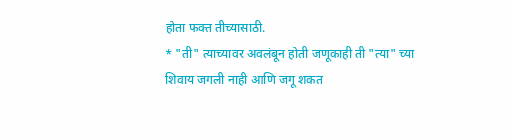होता फक्त तीच्यासाठी.
* "ती" त्याच्यावर अवलंबून होती जणूकाही ती "त्या" च्या शिवाय जगली नाही आणि जगू शकत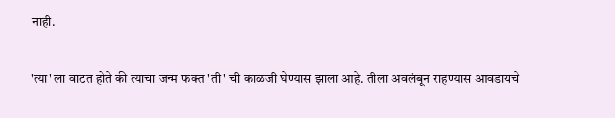नाही.

'त्या' ला वाटत होते की त्याचा जन्म फक्त 'ती' ची काळजी घेण्यास झाला आहे. तीला अवलंबून राहण्यास आवडायचे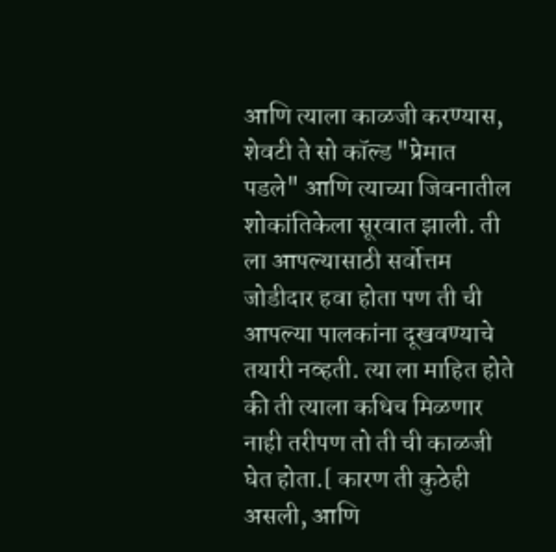आणि त्याला काळजी करण्यास, शेवटी ते सो कॉल्ड "प्रेमात पडले" आणि त्याच्या जिवनातील शोकांतिकेला सूरवात झाली. ती ला आपल्यासाठी सर्वोत्तम जोडीदार हवा होता पण ती ची आपल्या पालकांना दूखवण्याचे तयारी नव्हती. त्या ला माहित होते की ती त्याला कधिच मिळणार नाही तरीपण तो ती ची काळजी घेत होता.[ कारण ती कुठेही असली, आणि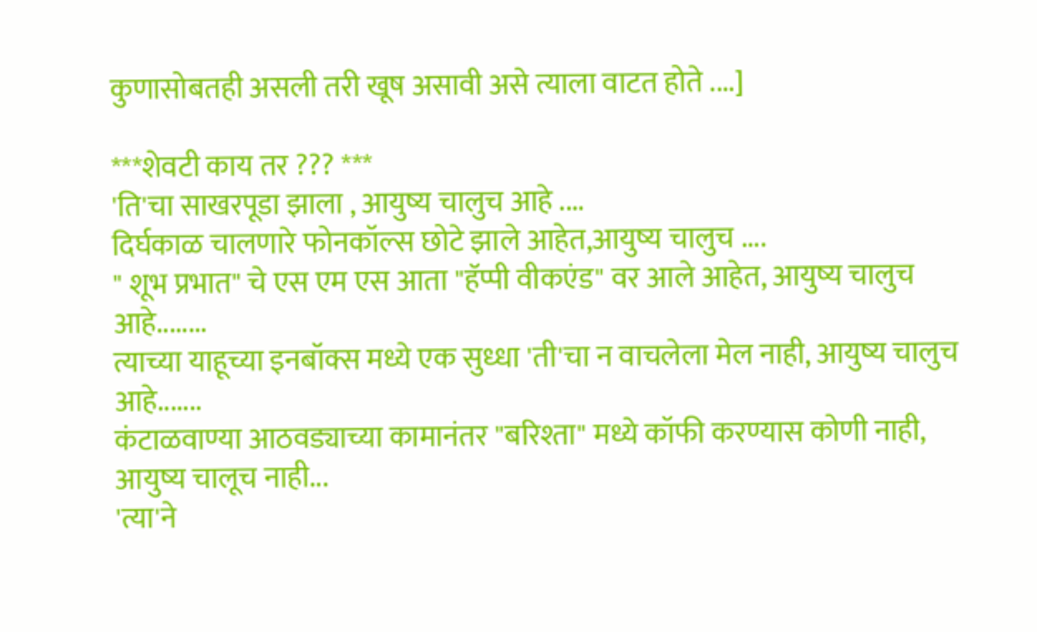कुणासोबतही असली तरी खूष असावी असे त्याला वाटत होते ....]

***शेवटी काय तर ??? ***
'ति'चा साखरपूडा झाला , आयुष्य चालुच आहे ....
दिर्घकाळ चालणारे फोनकॉल्स छोटे झाले आहेत,आयुष्य चालुच ....
" शूभ प्रभात" चे एस एम एस आता "हॅप्पी वीकएंड" वर आले आहेत, आयुष्य चालुच आहे........
त्याच्या याहूच्या इनबॉक्स मध्ये एक सुध्धा 'ती'चा न वाचलेला मेल नाही, आयुष्य चालुच आहे.......
कंटाळवाण्या आठवड्याच्या कामानंतर "बरिश्ता" मध्ये कॉफी करण्यास कोणी नाही, आयुष्य चालूच नाही...
'त्या'ने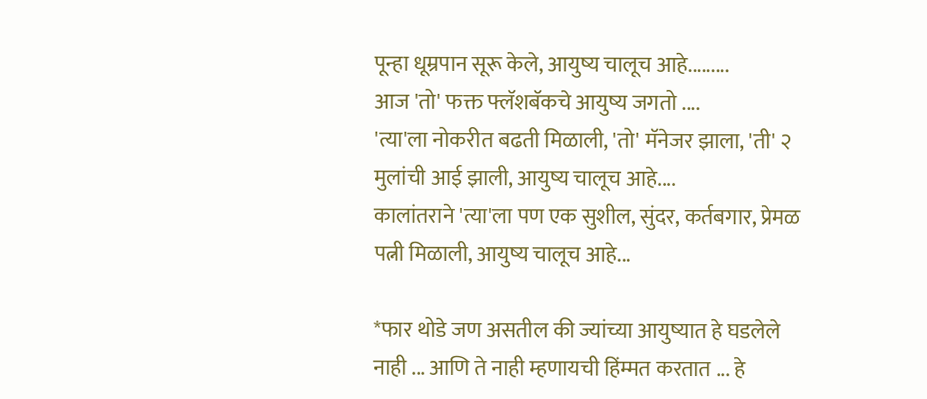पून्हा धूम्रपान सूरू केले, आयुष्य चालूच आहे.........
आज 'तो' फक्त फ्लॅशबॅकचे आयुष्य जगतो ....
'त्या'ला नोकरीत बढती मिळाली, 'तो' मॅनेजर झाला, 'ती' २ मुलांची आई झाली, आयुष्य चालूच आहे....
कालांतराने 'त्या'ला पण एक सुशील, सुंदर, कर्तबगार, प्रेमळ पत्नी मिळाली, आयुष्य चालूच आहे...

*फार थोडे जण असतील की ज्यांच्या आयुष्यात हे घडलेले नाही ... आणि ते नाही म्हणायची हिंम्मत करतात ... हे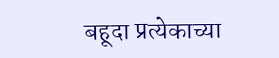बहूदा प्रत्येकाच्या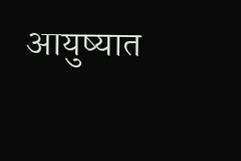आयुष्यात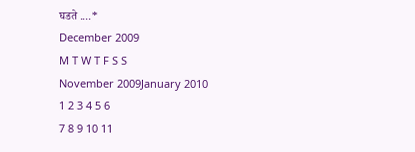घडते ....*
December 2009
M T W T F S S
November 2009January 2010
1 2 3 4 5 6
7 8 9 10 11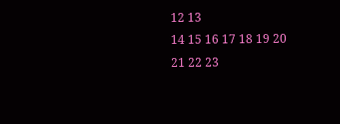12 13
14 15 16 17 18 19 20
21 22 23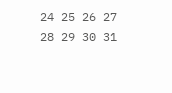24 25 26 27
28 29 30 31